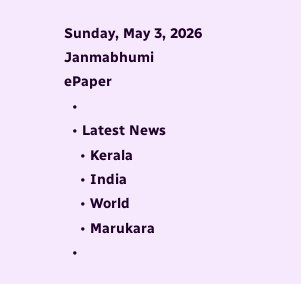Sunday, May 3, 2026
Janmabhumi
ePaper
  •
  • Latest News
    • Kerala
    • India
    • World
    • Marukara
  •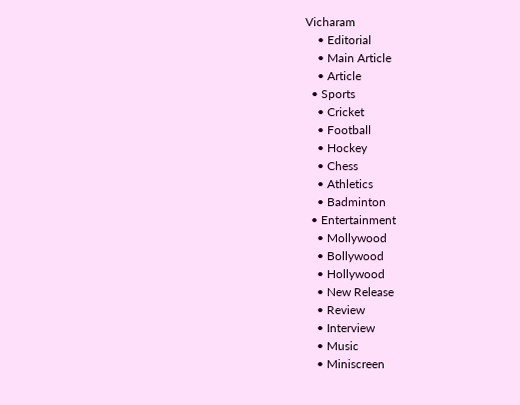Vicharam
    • Editorial
    • Main Article
    • Article
  • Sports
    • Cricket
    • Football
    • Hockey
    • Chess
    • Athletics
    • Badminton
  • Entertainment
    • Mollywood
    • Bollywood
    • Hollywood
    • New Release
    • Review
    • Interview
    • Music
    • Miniscreen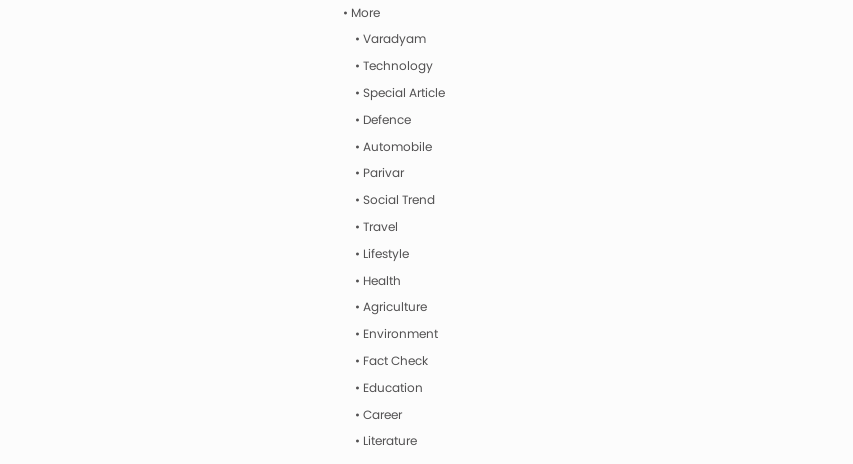• More
    • Varadyam
    • Technology
    • Special Article
    • Defence
    • Automobile
    • Parivar
    • Social Trend
    • Travel
    • Lifestyle
    • Health
    • Agriculture
    • Environment
    • Fact Check
    • Education
    • Career
    • Literature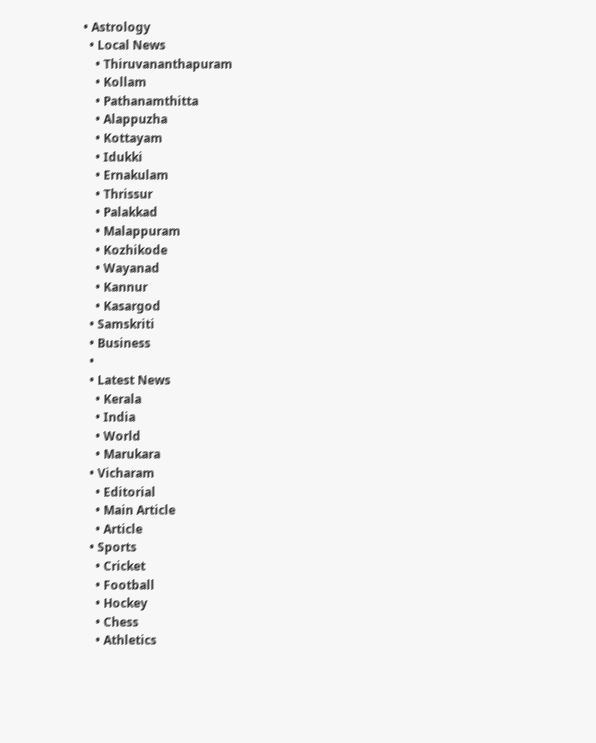• Astrology
  • Local News
    • Thiruvananthapuram
    • Kollam
    • Pathanamthitta
    • Alappuzha
    • Kottayam
    • Idukki
    • Ernakulam
    • Thrissur
    • Palakkad
    • Malappuram
    • Kozhikode
    • Wayanad
    • Kannur
    • Kasargod
  • Samskriti
  • Business
  •
  • Latest News
    • Kerala
    • India
    • World
    • Marukara
  • Vicharam
    • Editorial
    • Main Article
    • Article
  • Sports
    • Cricket
    • Football
    • Hockey
    • Chess
    • Athletics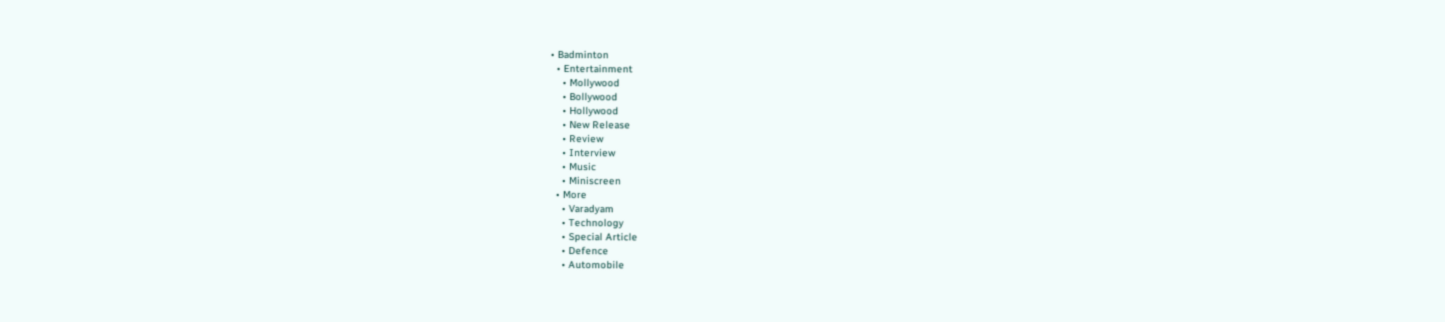• Badminton
  • Entertainment
    • Mollywood
    • Bollywood
    • Hollywood
    • New Release
    • Review
    • Interview
    • Music
    • Miniscreen
  • More
    • Varadyam
    • Technology
    • Special Article
    • Defence
    • Automobile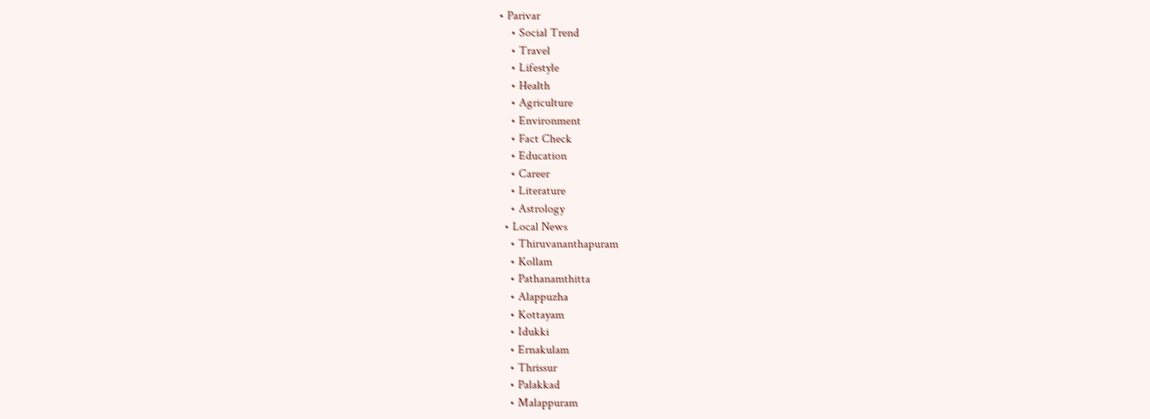• Parivar
    • Social Trend
    • Travel
    • Lifestyle
    • Health
    • Agriculture
    • Environment
    • Fact Check
    • Education
    • Career
    • Literature
    • Astrology
  • Local News
    • Thiruvananthapuram
    • Kollam
    • Pathanamthitta
    • Alappuzha
    • Kottayam
    • Idukki
    • Ernakulam
    • Thrissur
    • Palakkad
    • Malappuram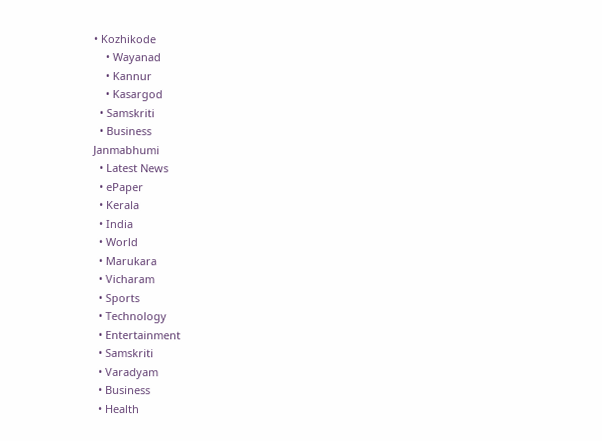• Kozhikode
    • Wayanad
    • Kannur
    • Kasargod
  • Samskriti
  • Business
Janmabhumi
  • Latest News
  • ePaper
  • Kerala
  • India
  • World
  • Marukara
  • Vicharam
  • Sports
  • Technology
  • Entertainment
  • Samskriti
  • Varadyam
  • Business
  • Health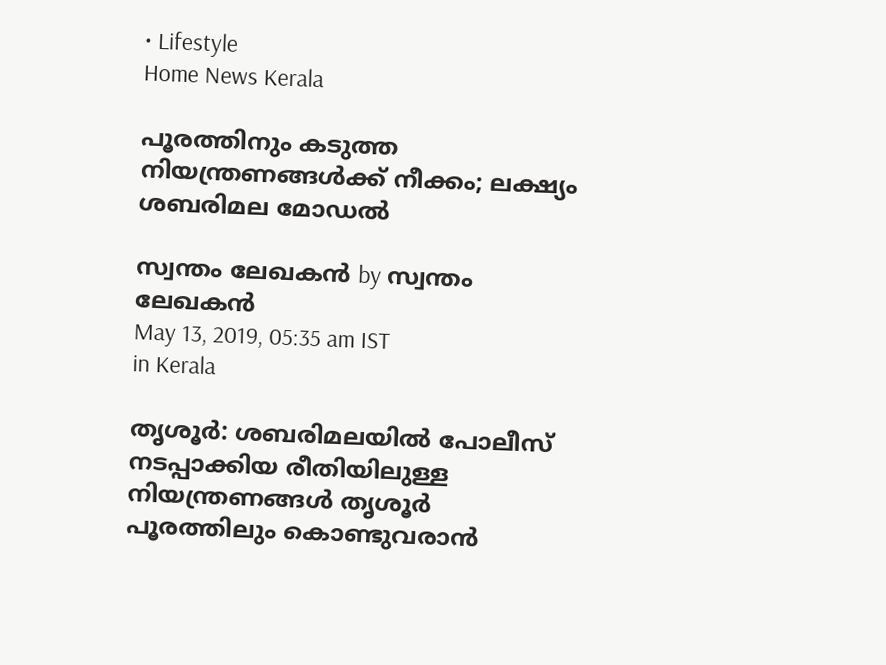• Lifestyle
Home News Kerala

പൂരത്തിനും കടുത്ത നിയന്ത്രണങ്ങള്‍ക്ക് നീക്കം; ലക്ഷ്യം ശബരിമല മോഡല്‍

സ്വന്തം ലേഖകന്‍ by സ്വന്തം ലേഖകന്‍
May 13, 2019, 05:35 am IST
in Kerala

തൃശൂര്‍: ശബരിമലയില്‍ പോലീസ് നടപ്പാക്കിയ രീതിയിലുള്ള നിയന്ത്രണങ്ങള്‍ തൃശൂര്‍ പൂരത്തിലും കൊണ്ടുവരാന്‍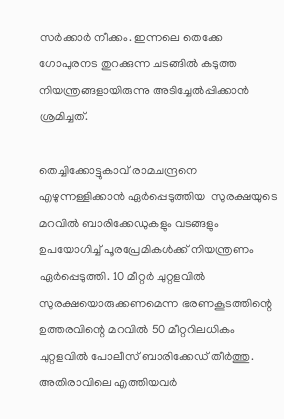സര്‍ക്കാര്‍ നീക്കം. ഇന്നലെ തെക്കേ ഗോപുരനട തുറക്കുന്ന ചടങ്ങില്‍ കടുത്ത നിയന്ത്രങ്ങളായിരുന്നു അടിച്ചേല്‍പ്പിക്കാന്‍ ശ്രമിച്ചത്.

തെച്ചിക്കോട്ടുകാവ് രാമചന്ദ്രനെ എഴുന്നള്ളിക്കാന്‍ ഏര്‍പ്പെടുത്തിയ  സുരക്ഷയുടെ മറവില്‍ ബാരിക്കേഡുകളും വടങ്ങളും ഉപയോഗിച്ച് പൂരപ്രേമികള്‍ക്ക് നിയന്ത്രണം ഏര്‍പ്പെടുത്തി. 10 മീറ്റര്‍ ചുറ്റളവില്‍ സുരക്ഷയൊരുക്കണമെന്ന ഭരണകൂടത്തിന്റെ ഉത്തരവിന്റെ മറവില്‍ 50 മീറ്ററിലധികം ചുറ്റളവില്‍ പോലീസ് ബാരിക്കേഡ് തീര്‍ത്തു. അതിരാവിലെ എത്തിയവര്‍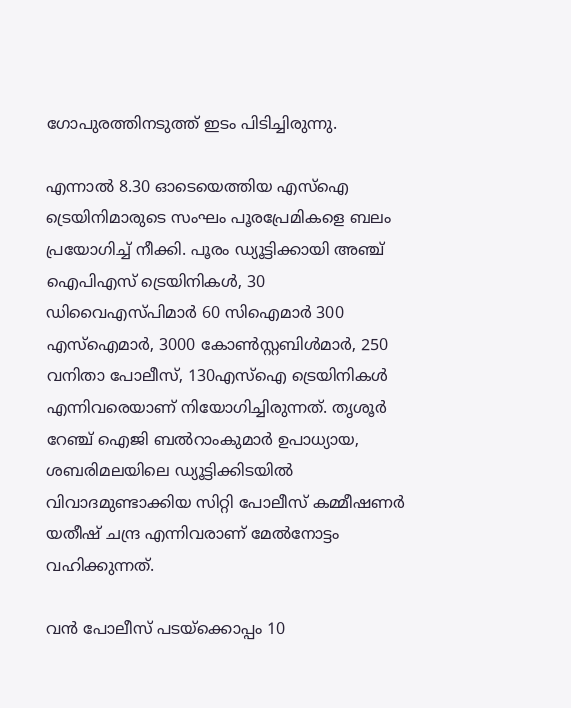ഗോപുരത്തിനടുത്ത് ഇടം പിടിച്ചിരുന്നു.

എന്നാല്‍ 8.30 ഓടെയെത്തിയ എസ്‌ഐ ട്രെയിനിമാരുടെ സംഘം പൂരപ്രേമികളെ ബലം പ്രയോഗിച്ച് നീക്കി. പൂരം ഡ്യൂട്ടിക്കായി അഞ്ച് ഐപിഎസ് ട്രെയിനികള്‍, 30 ഡിവൈഎസ്പിമാര്‍ 60 സിഐമാര്‍ 300 എസ്‌ഐമാര്‍, 3000 കോണ്‍സ്റ്റബിള്‍മാര്‍, 250 വനിതാ പോലീസ്, 130എസ്‌ഐ ട്രെയിനികള്‍ എന്നിവരെയാണ് നിയോഗിച്ചിരുന്നത്. തൃശൂര്‍ റേഞ്ച് ഐജി ബല്‍റാംകുമാര്‍ ഉപാധ്യായ, ശബരിമലയിലെ ഡ്യൂട്ടിക്കിടയില്‍ വിവാദമുണ്ടാക്കിയ സിറ്റി പോലീസ് കമ്മീഷണര്‍ യതീഷ് ചന്ദ്ര എന്നിവരാണ് മേല്‍നോട്ടം വഹിക്കുന്നത്.

വന്‍ പോലീസ് പടയ്‌ക്കൊപ്പം 10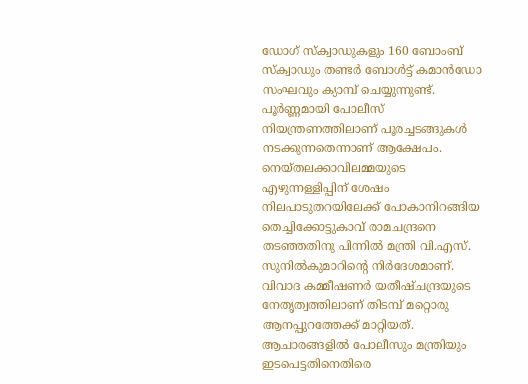ഡോഗ് സ്‌ക്വാഡുകളും 160 ബോംബ് സ്‌ക്വാഡും തണ്ടര്‍ ബോള്‍ട്ട് കമാന്‍ഡോ സംഘവും ക്യാമ്പ് ചെയ്യുന്നുണ്ട്. പൂര്‍ണ്ണമായി പോലീസ് നിയന്ത്രണത്തിലാണ് പൂരച്ചടങ്ങുകള്‍ നടക്കുന്നതെന്നാണ് ആക്ഷേപം. നെയ്തലക്കാവിലമ്മയുടെ എഴുന്നള്ളിപ്പിന് ശേഷം നിലപാടുതറയിലേക്ക് പോകാനിറങ്ങിയ തെച്ചിക്കോട്ടുകാവ് രാമചന്ദ്രനെ തടഞ്ഞതിനു പിന്നില്‍ മന്ത്രി വി.എസ്. സുനില്‍കുമാറിന്റെ നിര്‍ദേശമാണ്. വിവാദ കമ്മീഷണര്‍ യതീഷ്ചന്ദ്രയുടെ നേതൃത്വത്തിലാണ് തിടമ്പ് മറ്റൊരു ആനപ്പുറത്തേക്ക് മാറ്റിയത്. ആചാരങ്ങളില്‍ പോലീസും മന്ത്രിയും ഇടപെട്ടതിനെതിരെ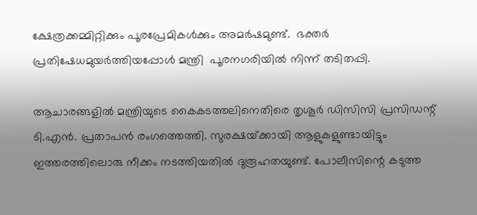ക്ഷേത്രക്കമ്മിറ്റിക്കും പൂരപ്രേമികള്‍ക്കും അമര്‍ഷമുണ്ട്.  ഭക്തര്‍ പ്രതിഷേധമുയര്‍ത്തിയപ്പോള്‍ മന്ത്രി  പൂരനഗരിയില്‍ നിന്ന് തടിതപ്പി.

ആചാരങ്ങളില്‍ മന്ത്രിയുടെ കൈകടത്തലിനെതിരെ തൃശൂര്‍ ഡിസിസി പ്രസിഡന്റ് ടി.എന്‍. പ്രതാപന്‍ രംഗത്തെത്തി. സുരക്ഷയ്‌ക്കായി ആളുകളുണ്ടായിട്ടും ഇത്തരത്തിലൊരു നീക്കം നടത്തിയതില്‍ ദുരൂഹതയുണ്ട്. പോലീസിന്റെ കടുത്ത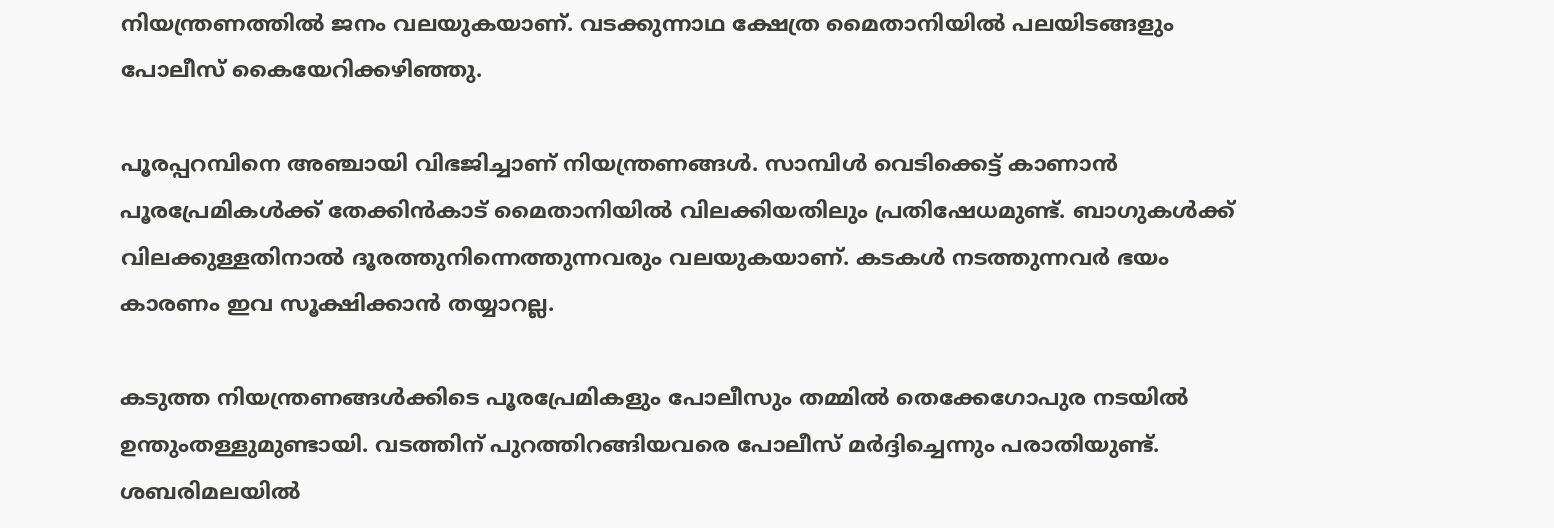നിയന്ത്രണത്തില്‍ ജനം വലയുകയാണ്. വടക്കുന്നാഥ ക്ഷേത്ര മൈതാനിയില്‍ പലയിടങ്ങളും പോലീസ് കൈയേറിക്കഴിഞ്ഞു.

പൂരപ്പറമ്പിനെ അഞ്ചായി വിഭജിച്ചാണ് നിയന്ത്രണങ്ങള്‍. സാമ്പിള്‍ വെടിക്കെട്ട് കാണാന്‍ പൂരപ്രേമികള്‍ക്ക് തേക്കിന്‍കാട് മൈതാനിയില്‍ വിലക്കിയതിലും പ്രതിഷേധമുണ്ട്. ബാഗുകള്‍ക്ക് വിലക്കുള്ളതിനാല്‍ ദൂരത്തുനിന്നെത്തുന്നവരും വലയുകയാണ്. കടകള്‍ നടത്തുന്നവര്‍ ഭയം കാരണം ഇവ സൂക്ഷിക്കാന്‍ തയ്യാറല്ല.

കടുത്ത നിയന്ത്രണങ്ങള്‍ക്കിടെ പൂരപ്രേമികളും പോലീസും തമ്മില്‍ തെക്കേഗോപുര നടയില്‍ ഉന്തുംതള്ളുമുണ്ടായി. വടത്തിന് പുറത്തിറങ്ങിയവരെ പോലീസ് മര്‍ദ്ദിച്ചെന്നും പരാതിയുണ്ട്. ശബരിമലയില്‍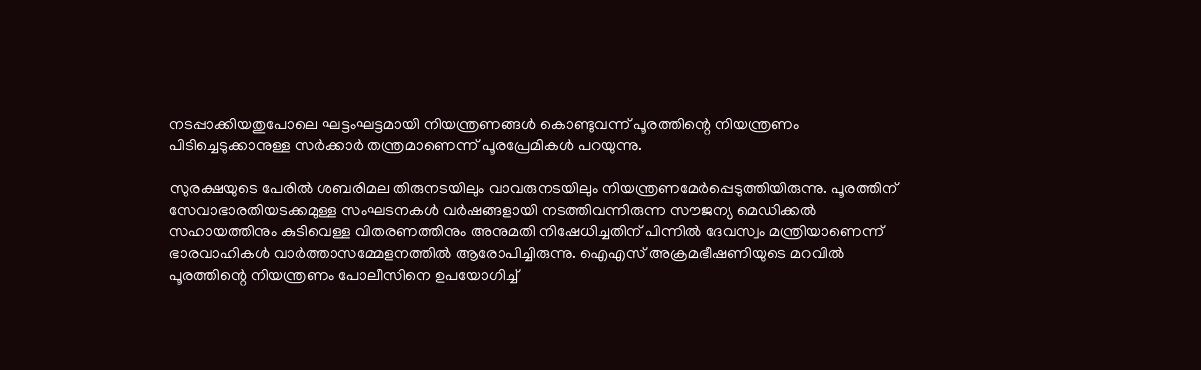നടപ്പാക്കിയതുപോലെ ഘട്ടംഘട്ടമായി നിയന്ത്രണങ്ങള്‍ കൊണ്ടുവന്ന് പൂരത്തിന്റെ നിയന്ത്രണം പിടിച്ചെടുക്കാനുള്ള സര്‍ക്കാര്‍ തന്ത്രമാണെന്ന് പൂരപ്രേമികള്‍ പറയുന്നു.

സുരക്ഷയുടെ പേരില്‍ ശബരിമല തിരുനടയിലും വാവരുനടയിലും നിയന്ത്രണമേര്‍പ്പെടുത്തിയിരുന്നു. പൂരത്തിന് സേവാഭാരതിയടക്കമുള്ള സംഘടനകള്‍ വര്‍ഷങ്ങളായി നടത്തിവന്നിരുന്ന സൗജന്യ മെഡിക്കല്‍ സഹായത്തിനും കുടിവെള്ള വിതരണത്തിനും അനുമതി നിഷേധിച്ചതിന് പിന്നില്‍ ദേവസ്വം മന്ത്രിയാണെന്ന് ഭാരവാഹികള്‍ വാര്‍ത്താസമ്മേളനത്തില്‍ ആരോപിച്ചിരുന്നു. ഐഎസ് അക്രമഭീഷണിയുടെ മറവില്‍ പൂരത്തിന്റെ നിയന്ത്രണം പോലീസിനെ ഉപയോഗിച്ച്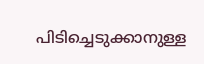പിടിച്ചെടുക്കാനുള്ള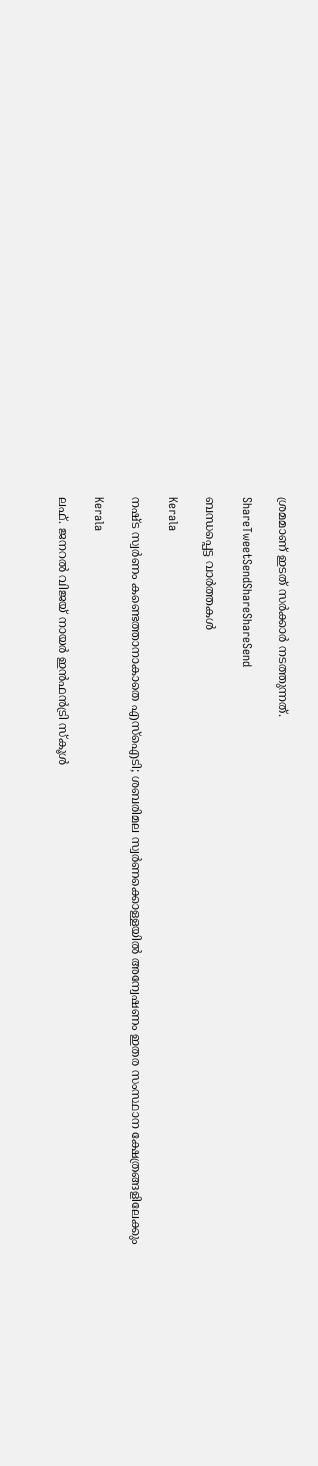ശ്രമമാണ് ഇടത് സര്‍ക്കാര്‍ നടത്തുന്നത്.

ShareTweetSendShareShareSend

ബന്ധപ്പെട്ട വാര്‍ത്തകള്‍

Kerala

നഷ്ട സ്വര്‍ണം കണ്ടെത്താനാകാതെ എസ്‌ഐടി; ശബരിമല സ്വര്‍ണക്കൊള്ളയില്‍ അന്വേഷണം ഇതര സംസ്ഥാന ക്ഷേത്രങ്ങളിലേക്കും

Kerala

ലഫ്. ജനറല്‍ വിജയ് നായര്‍ ഇന്‍ഫന്‍ട്രി സ്‌കൂള്‍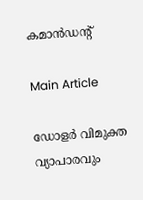കമാന്‍ഡന്റ്

Main Article

ഡോളര്‍ വിമുക്ത വ്യാപാരവും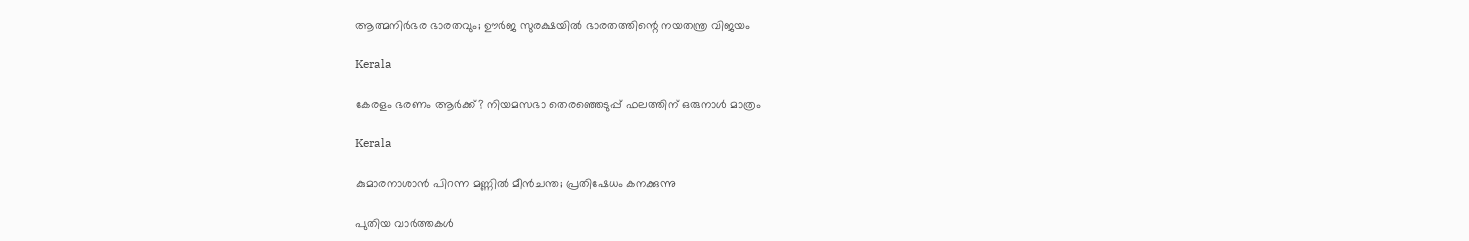ആത്മനിര്‍ഭര ഭാരതവും; ഊര്‍ജ സുരക്ഷയില്‍ ഭാരതത്തിന്റെ നയതന്ത്ര വിജയം

Kerala

കേരളം ഭരണം ആര്‍ക്ക്? നിയമസഭാ തെരഞ്ഞെടുപ്പ് ഫലത്തിന് ഒരുനാള്‍ മാത്രം

Kerala

കുമാരനാശാന്‍ പിറന്ന മണ്ണില്‍ മീന്‍ചന്ത; പ്രതിഷേധം കനക്കുന്നു

പുതിയ വാര്‍ത്തകള്‍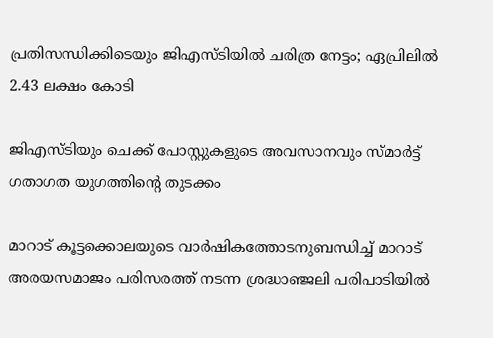പ്രതിസന്ധിക്കിടെയും ജിഎസ്ടിയില്‍ ചരിത്ര നേട്ടം; ഏപ്രിലില്‍ 2.43 ലക്ഷം കോടി

ജിഎസ്ടിയും ചെക്ക് പോസ്റ്റുകളുടെ അവസാനവും സ്മാര്‍ട്ട് ഗതാഗത യുഗത്തിന്റെ തുടക്കം

മാറാട് കൂട്ടക്കൊലയുടെ വാര്‍ഷികത്തോടനുബന്ധിച്ച് മാറാട് അരയസമാജം പരിസരത്ത് നടന്ന ശ്രദ്ധാഞ്ജലി പരിപാടിയില്‍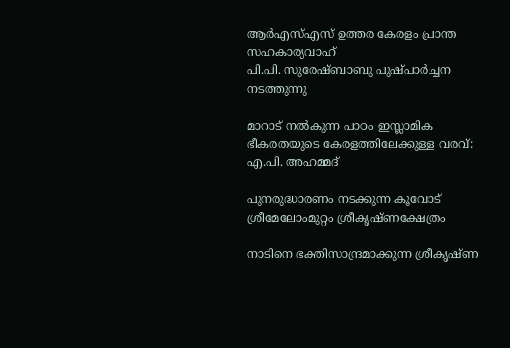ആര്‍എസ്എസ് ഉത്തര കേരളം പ്രാന്ത സഹകാര്യവാഹ്
പി.പി. സുരേഷ്ബാബു പുഷ്പാര്‍ച്ചന നടത്തുന്നു

മാറാട് നല്‍കുന്ന പാഠം ഇസ്ലാമിക ഭീകരതയുടെ കേരളത്തിലേക്കുള്ള വരവ്: എ.പി. അഹമ്മദ്

പുനരുദ്ധാരണം നടക്കുന്ന കൂവോട് ശ്രീമേലോംമുറ്റം ശ്രീകൃഷ്ണക്ഷേത്രം

നാടിനെ ഭക്തിസാന്ദ്രമാക്കുന്ന ശ്രീകൃഷ്ണ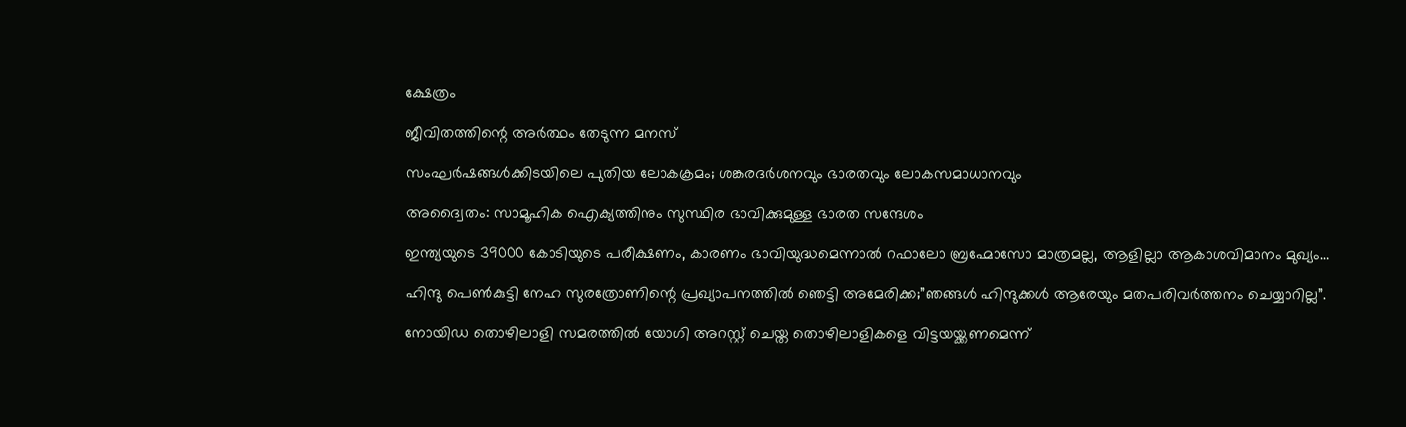ക്ഷേത്രം

ജീവിതത്തിന്റെ അര്‍ത്ഥം തേടുന്ന മനസ്

സംഘര്‍ഷങ്ങള്‍ക്കിടയിലെ പുതിയ ലോകക്രമം; ശങ്കരദര്‍ശനവും ഭാരതവും ലോകസമാധാനവും

അദ്വൈതം: സാമൂഹിക ഐക്യത്തിനും സുസ്ഥിര ഭാവിക്കുമുള്ള ഭാരത സന്ദേശം

ഇന്ത്യയുടെ 39000 കോടിയുടെ പരീക്ഷണം, കാരണം ഭാവിയുദ്ധമെന്നാല്‍ റഫാലോ ബ്രഹ്മോസോ മാത്രമല്ല, ആളില്ലാ ആകാശവിമാനം മുഖ്യം…

ഹിന്ദു പെണ്‍കുട്ടി നേഹ സുരത്രോണിന്റെ പ്രഖ്യാപനത്തില്‍ ഞെട്ടി അമേരിക്ക;”ഞങ്ങള്‍ ഹിന്ദുക്കള്‍ ആരേയും മതപരിവര്‍ത്തനം ചെയ്യാറില്ല”.

നോയിഡ തൊഴിലാളി സമരത്തില്‍ യോഗി അറസ്റ്റ് ചെയ്ത തൊഴിലാളികളെ വിട്ടയയ്ക്കണമെന്ന്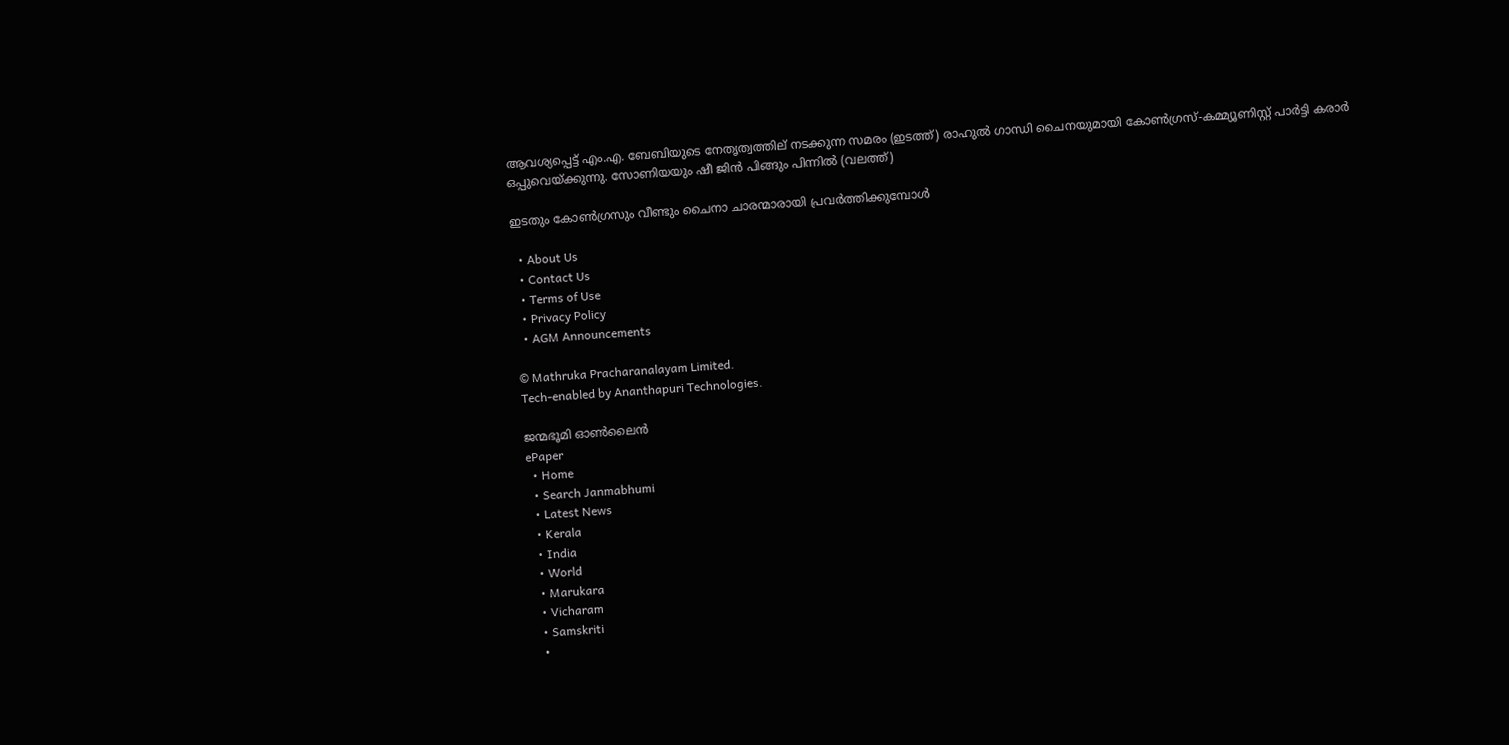ആവശ്യപ്പെട്ട് എം.എ. ബേബിയുടെ നേതൃത്വത്തില‍് നടക്കുന്ന സമരം (ഇടത്ത്) രാഹുല്‍ ഗാന്ധി ചൈനയുമായി കോണ്‍ഗ്രസ്-കമ്മ്യൂണിസ്റ്റ് പാര്‍ട്ടി കരാര്‍ ഒപ്പുവെയ്ക്കുന്നു. സോണിയയും ഷീ ജിന്‍ പിങ്ങും പിന്നില്‍ (വലത്ത്)

ഇടതും കോണ്‍ഗ്രസും വീണ്ടും ചൈനാ ചാരന്മാരായി പ്രവര്‍ത്തിക്കുമ്പോള്‍

  • About Us
  • Contact Us
  • Terms of Use
  • Privacy Policy
  • AGM Announcements

© Mathruka Pracharanalayam Limited.
Tech-enabled by Ananthapuri Technologies.

ജന്മഭൂമി ഓണ്‍ലൈന്‍
ePaper
  • Home
  • Search Janmabhumi
  • Latest News
  • Kerala
  • India
  • World
  • Marukara
  • Vicharam
  • Samskriti
  •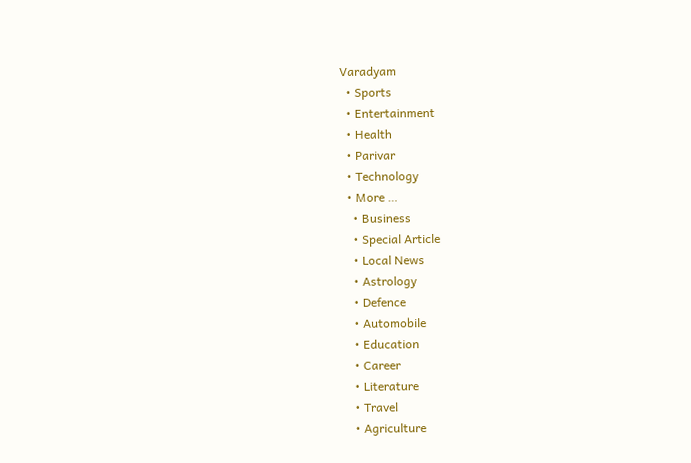Varadyam
  • Sports
  • Entertainment
  • Health
  • Parivar
  • Technology
  • More …
    • Business
    • Special Article
    • Local News
    • Astrology
    • Defence
    • Automobile
    • Education
    • Career
    • Literature
    • Travel
    • Agriculture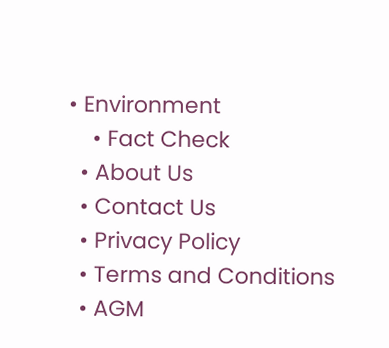• Environment
    • Fact Check
  • About Us
  • Contact Us
  • Privacy Policy
  • Terms and Conditions
  • AGM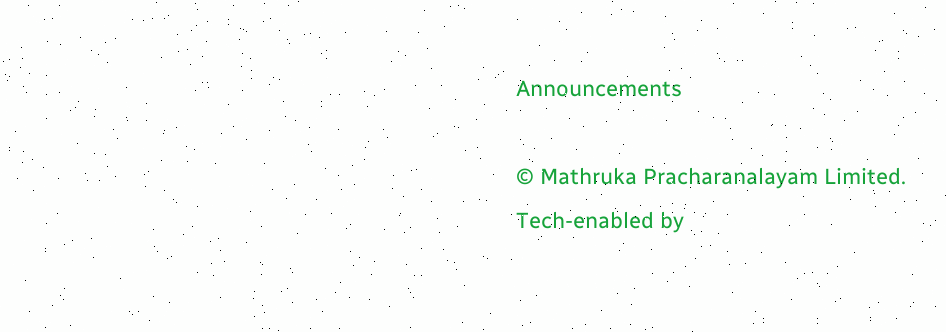Announcements

© Mathruka Pracharanalayam Limited.
Tech-enabled by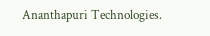Ananthapuri Technologies.